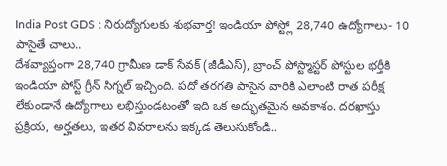India Post GDS : నిరుద్యోగులకు శుభవార్త! ఇండియా పోస్ట్లో 28,740 ఉద్యోగాలు- 10 పాసైతే చాలు..
దేశవ్యాప్తంగా 28,740 గ్రామీణ డాక్ సేవక్ (జీడీఎస్), బ్రాంచ్ పోస్ట్మాస్టర్ పోస్టుల భర్తీకి ఇండియా పోస్ట్ గ్రీన్ సిగ్నల్ ఇచ్చింది. పదో తరగతి పాసైన వారికి ఎలాంటి రాత పరీక్ష లేకుండానే ఉద్యోగాలు లభిస్తుండటంతో ఇది ఒక అద్భుతమైన అవకాశం. దరఖాస్తు ప్రక్రియ, అర్హతలు, ఇతర వివరాలను ఇక్కడ తెలుసుకోండి..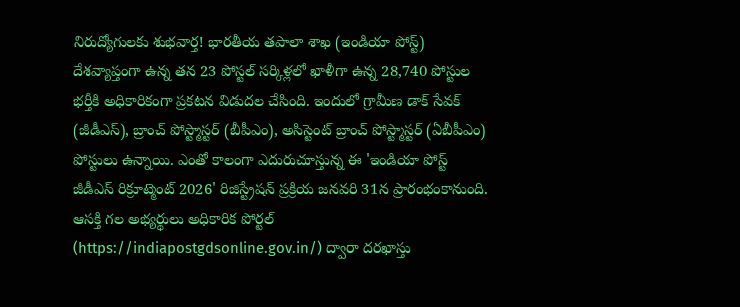నిరుద్యోగులకు శుభవార్త! భారతీయ తపాలా శాఖ (ఇండియా పోస్ట్) దేశవ్యాప్తంగా ఉన్న తన 23 పోస్టల్ సర్కిళ్లలో ఖాళీగా ఉన్న 28,740 పోస్టుల భర్తీకి అధికారికంగా ప్రకటన విడుదల చేసింది. ఇందులో గ్రామీణ డాక్ సేవక్ (జీడీఎస్), బ్రాంచ్ పోస్ట్మాస్టర్ (బీపీఎం), అసిస్టెంట్ బ్రాంచ్ పోస్ట్మాస్టర్ (ఏబీపీఎం) పోస్టులు ఉన్నాయి. ఎంతో కాలంగా ఎదురుచూస్తున్న ఈ 'ఇండియా పోస్ట్ జీడీఎస్ రిక్రూట్మెంట్ 2026' రిజిస్ట్రేషన్ ప్రక్రియ జనవరి 31న ప్రారంభంకానుంది. ఆసక్తి గల అభ్యర్థులు అధికారిక పోర్టల్ (https://indiapostgdsonline.gov.in/) ద్వారా దరఖాస్తు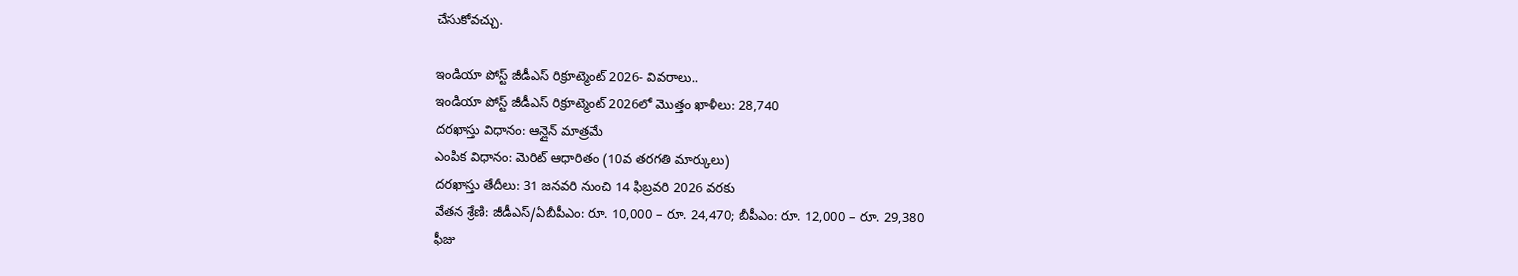చేసుకోవచ్చు.

ఇండియా పోస్ట్ జీడీఎస్ రిక్రూట్మెంట్ 2026- వివరాలు..
ఇండియా పోస్ట్ జీడీఎస్ రిక్రూట్మెంట్ 2026లో మొత్తం ఖాళీలు: 28,740
దరఖాస్తు విధానం: ఆన్లైన్ మాత్రమే
ఎంపిక విధానం: మెరిట్ ఆధారితం (10వ తరగతి మార్కులు)
దరఖాస్తు తేదీలు: 31 జనవరి నుంచి 14 ఫిబ్రవరి 2026 వరకు
వేతన శ్రేణి: జీడీఎస్/ఏబీపీఎం: రూ. 10,000 – రూ. 24,470; బీపీఎం: రూ. 12,000 – రూ. 29,380
ఫీజు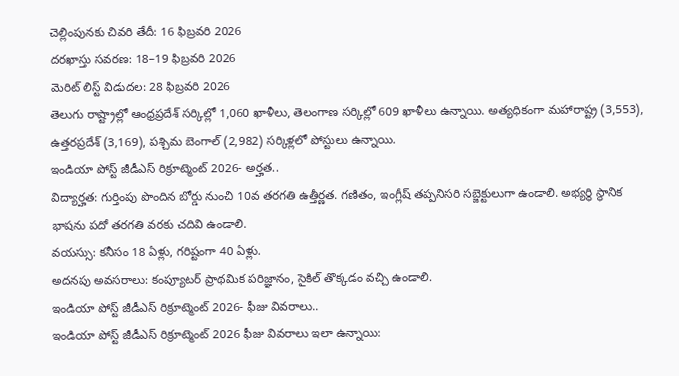చెల్లింపునకు చివరి తేదీ: 16 ఫిబ్రవరి 2026
దరఖాస్తు సవరణ: 18–19 ఫిబ్రవరి 2026
మెరిట్ లిస్ట్ విడుదల: 28 ఫిబ్రవరి 2026
తెలుగు రాష్ట్రాల్లో ఆంధ్రప్రదేశ్ సర్కిల్లో 1,060 ఖాళీలు, తెలంగాణ సర్కిల్లో 609 ఖాళీలు ఉన్నాయి. అత్యధికంగా మహారాష్ట్ర (3,553), ఉత్తరప్రదేశ్ (3,169), పశ్చిమ బెంగాల్ (2,982) సర్కిళ్లలో పోస్టులు ఉన్నాయి.
ఇండియా పోస్ట్ జీడీఎస్ రిక్రూట్మెంట్ 2026- అర్హత..
విద్యార్హత: గుర్తింపు పొందిన బోర్డు నుంచి 10వ తరగతి ఉత్తీర్ణత. గణితం, ఇంగ్లీష్ తప్పనిసరి సబ్జెక్టులుగా ఉండాలి. అభ్యర్థి స్థానిక భాషను పదో తరగతి వరకు చదివి ఉండాలి.
వయస్సు: కనీసం 18 ఏళ్లు, గరిష్టంగా 40 ఏళ్లు.
అదనపు అవసరాలు: కంప్యూటర్ ప్రాథమిక పరిజ్ఞానం, సైకిల్ తొక్కడం వచ్చి ఉండాలి.
ఇండియా పోస్ట్ జీడీఎస్ రిక్రూట్మెంట్ 2026- ఫీజు వివరాలు..
ఇండియా పోస్ట్ జీడీఎస్ రిక్రూట్మెంట్ 2026 ఫీజు వివరాలు ఇలా ఉన్నాయి: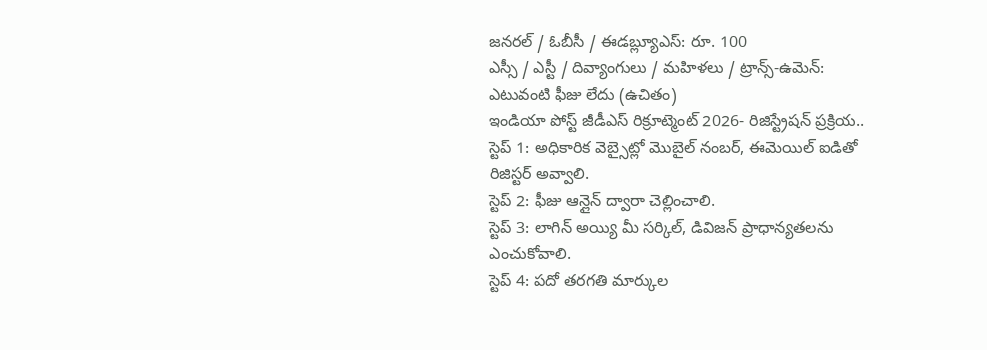జనరల్ / ఓబీసీ / ఈడబ్ల్యూఎస్: రూ. 100
ఎస్సీ / ఎస్టీ / దివ్యాంగులు / మహిళలు / ట్రాన్స్-ఉమెన్: ఎటువంటి ఫీజు లేదు (ఉచితం)
ఇండియా పోస్ట్ జీడీఎస్ రిక్రూట్మెంట్ 2026- రిజిస్ట్రేషన్ ప్రక్రియ..
స్టెప్ 1: అధికారిక వెబ్సైట్లో మొబైల్ నంబర్, ఈమెయిల్ ఐడితో రిజిస్టర్ అవ్వాలి.
స్టెప్ 2: ఫీజు ఆన్లైన్ ద్వారా చెల్లించాలి.
స్టెప్ 3: లాగిన్ అయ్యి మీ సర్కిల్, డివిజన్ ప్రాధాన్యతలను ఎంచుకోవాలి.
స్టెప్ 4: పదో తరగతి మార్కుల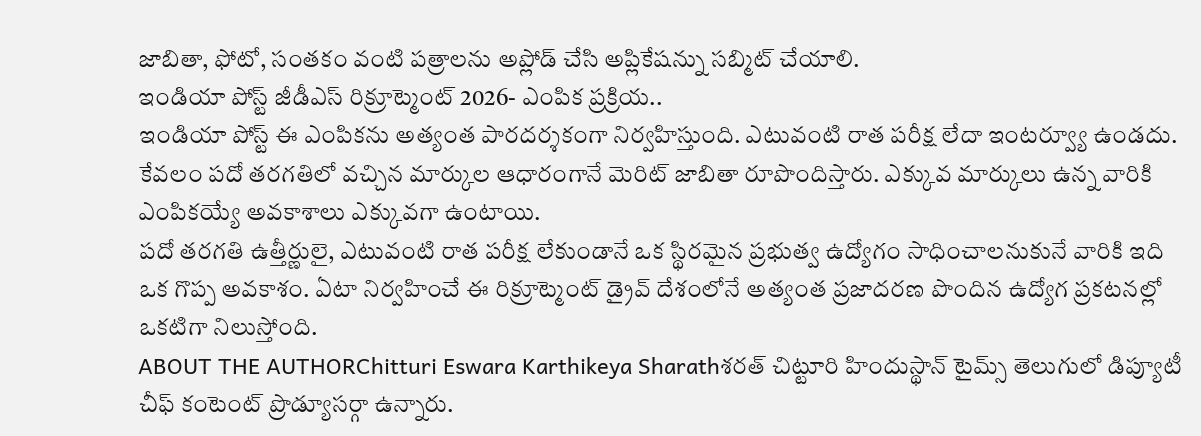జాబితా, ఫోటో, సంతకం వంటి పత్రాలను అప్లోడ్ చేసి అప్లికేషన్ను సబ్మిట్ చేయాలి.
ఇండియా పోస్ట్ జీడీఎస్ రిక్రూట్మెంట్ 2026- ఎంపిక ప్రక్రియ..
ఇండియా పోస్ట్ ఈ ఎంపికను అత్యంత పారదర్శకంగా నిర్వహిస్తుంది. ఎటువంటి రాత పరీక్ష లేదా ఇంటర్వ్యూ ఉండదు. కేవలం పదో తరగతిలో వచ్చిన మార్కుల ఆధారంగానే మెరిట్ జాబితా రూపొందిస్తారు. ఎక్కువ మార్కులు ఉన్న వారికి ఎంపికయ్యే అవకాశాలు ఎక్కువగా ఉంటాయి.
పదో తరగతి ఉత్తీర్ణులై, ఎటువంటి రాత పరీక్ష లేకుండానే ఒక స్థిరమైన ప్రభుత్వ ఉద్యోగం సాధించాలనుకునే వారికి ఇది ఒక గొప్ప అవకాశం. ఏటా నిర్వహించే ఈ రిక్రూట్మెంట్ డ్రైవ్ దేశంలోనే అత్యంత ప్రజాదరణ పొందిన ఉద్యోగ ప్రకటనల్లో ఒకటిగా నిలుస్తోంది.
ABOUT THE AUTHORChitturi Eswara Karthikeya Sharathశరత్ చిట్టూరి హిందుస్థాన్ టైమ్స్ తెలుగులో డిప్యూటీ చీఫ్ కంటెంట్ ప్రొడ్యూసర్గా ఉన్నారు.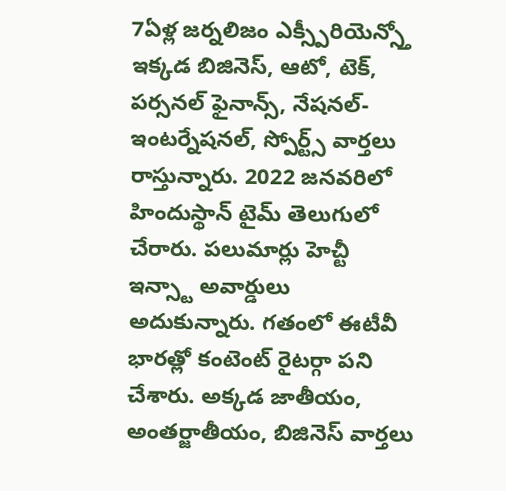7ఏళ్ల జర్నలిజం ఎక్స్పీరియెన్స్తో ఇక్కడ బిజినెస్, ఆటో, టెక్, పర్సనల్ ఫైనాన్స్, నేషనల్- ఇంటర్నేషనల్, స్పోర్ట్స్ వార్తలు రాస్తున్నారు. 2022 జనవరిలో హిందుస్థాన్ టైమ్ తెలుగులో చేరారు. పలుమార్లు హెచ్టీ ఇన్స్టా అవార్డులు అదుకున్నారు. గతంలో ఈటీవీ భారత్లో కంటెంట్ రైటర్గా పని చేశారు. అక్కడ జాతీయం, అంతర్జాతీయం, బిజినెస్ వార్తలు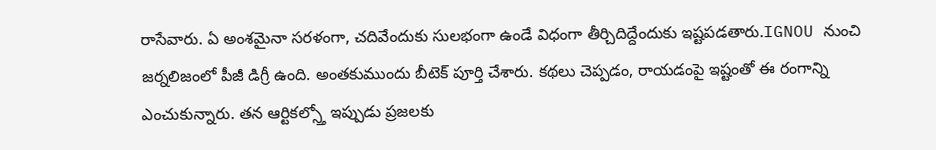రాసేవారు. ఏ అంశమైనా సరళంగా, చదివేందుకు సులభంగా ఉండే విధంగా తీర్చిదిద్దేందుకు ఇష్టపడతారు.IGNOU నుంచి జర్నలిజంలో పీజీ డిగ్రీ ఉంది. అంతకుముందు బీటెక్ పూర్తి చేశారు. కథలు చెప్పడం, రాయడంపై ఇష్టంతో ఈ రంగాన్ని ఎంచుకున్నారు. తన ఆర్టికల్స్తో ఇప్పుడు ప్రజలకు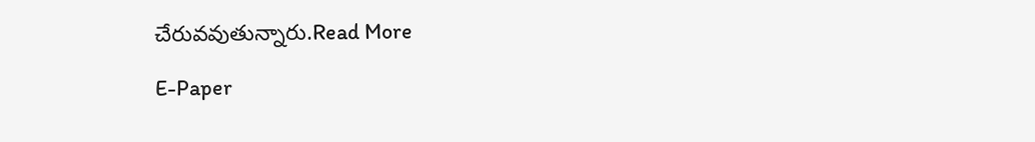చేరువవుతున్నారు.Read More

E-Paper